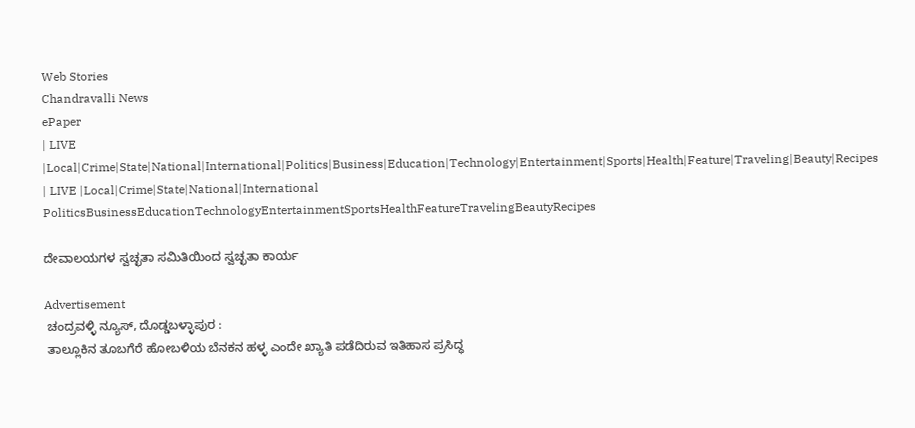Web Stories
Chandravalli News
ePaper
| LIVE |Local|Crime|State|National|International|Politics|Business|Education|Technology|Entertainment|Sports|Health|Feature|Traveling|Beauty|Recipes
| LIVE |Local|Crime|State|National|International
PoliticsBusinessEducationTechnologyEntertainmentSportsHealthFeatureTravelingBeautyRecipes

ದೇವಾಲಯಗಳ ಸ್ವಚ್ಛತಾ ಸಮಿತಿಯಿಂದ ಸ್ವಚ್ಛತಾ ಕಾರ್ಯ

Advertisement
 ಚಂದ್ರವಳ್ಳಿ ನ್ಯೂಸ್, ದೊಡ್ಡಬಳ್ಳಾಪುರ :
 ತಾಲ್ಲೂಕಿನ ತೂಬಗೆರೆ ಹೋಬಳಿಯ ಬೆನಕನ ಹಳ್ಳ ಎಂದೇ ಖ್ಯಾತಿ ಪಡೆದಿರುವ ಇತಿಹಾಸ ಪ್ರಸಿದ್ಧ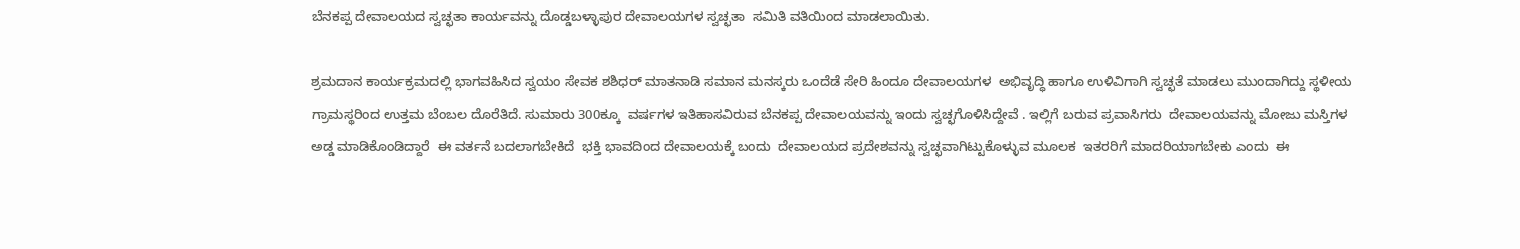ಬೆನಕಪ್ಪ ದೇವಾಲಯದ ಸ್ವಚ್ಛತಾ ಕಾರ್ಯವನ್ನು ದೊಡ್ಡಬಳ್ಳಾಪುರ ದೇವಾಲಯಗಳ ಸ್ವಚ್ಛತಾ  ಸಮಿತಿ ವತಿಯಿಂದ ಮಾಡಲಾಯಿತು.

ಶ್ರಮದಾನ ಕಾರ್ಯಕ್ರಮದಲ್ಲಿ ಭಾಗವಹಿಸಿದ ಸ್ವಯಂ ಸೇವಕ ಶಶಿಧರ್ ಮಾತನಾಡಿ ಸಮಾನ ಮನಸ್ಕರು ಒಂದೆಡೆ ಸೇರಿ ಹಿಂದೂ ದೇವಾಲಯಗಳ  ಅಭಿವೃದ್ಧಿ ಹಾಗೂ ಉಳಿವಿಗಾಗಿ ಸ್ವಚ್ಛತೆ ಮಾಡಲು ಮುಂದಾಗಿದ್ದು ಸ್ಥಳೀಯ ಗ್ರಾಮಸ್ಥರಿಂದ ಉತ್ತಮ ಬೆಂಬಲ ದೊರೆತಿದೆ. ಸುಮಾರು 300ಕ್ಕೂ  ವರ್ಷಗಳ ಇತಿಹಾಸವಿರುವ ಬೆನಕಪ್ಪ ದೇವಾಲಯವನ್ನು ಇಂದು ಸ್ವಚ್ಛಗೊಳಿಸಿದ್ದೇವೆ . ಇಲ್ಲಿಗೆ ಬರುವ ಪ್ರವಾಸಿಗರು  ದೇವಾಲಯವನ್ನು ಮೋಜು ಮಸ್ತಿಗಳ ಅಡ್ಡ ಮಾಡಿಕೊಂಡಿದ್ದಾರೆ  ಈ ವರ್ತನೆ ಬದಲಾಗಬೇಕಿದೆ  ಭಕ್ತಿ ಭಾವದಿಂದ ದೇವಾಲಯಕ್ಕೆ ಬಂದು  ದೇವಾಲಯದ ಪ್ರದೇಶವನ್ನು ಸ್ವಚ್ಛವಾಗಿಟ್ಟುಕೊಳ್ಳುವ ಮೂಲಕ  ಇತರರಿಗೆ ಮಾದರಿಯಾಗಬೇಕು ಎಂದು  ಈ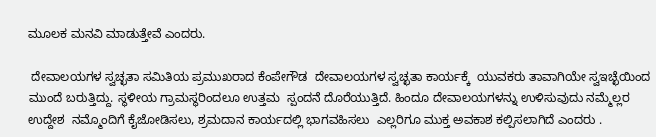ಮೂಲಕ ಮನವಿ ಮಾಡುತ್ತೇವೆ ಎಂದರು.

 ದೇವಾಲಯಗಳ ಸ್ವಚ್ಛತಾ ಸಮಿತಿಯ ಪ್ರಮುಖರಾದ ಕೆಂಪೇಗೌಡ  ದೇವಾಲಯಗಳ ಸ್ವಚ್ಛತಾ ಕಾರ್ಯಕ್ಕೆ  ಯುವಕರು ತಾವಾಗಿಯೇ ಸ್ವಇಚ್ಛೆಯಿಂದ ಮುಂದೆ ಬರುತ್ತಿದ್ದು. ಸ್ಥಳೀಯ ಗ್ರಾಮಸ್ಥರಿಂದಲೂ ಉತ್ತಮ  ಸ್ಪಂದನೆ ದೊರೆಯುತ್ತಿದೆ. ಹಿಂದೂ ದೇವಾಲಯಗಳನ್ನು ಉಳಿಸುವುದು ನಮ್ಮೆಲ್ಲರ ಉದ್ದೇಶ  ನಮ್ಮೊಂದಿಗೆ ಕೈಜೋಡಿಸಲು, ಶ್ರಮದಾನ ಕಾರ್ಯದಲ್ಲಿ ಭಾಗವಹಿಸಲು  ಎಲ್ಲರಿಗೂ ಮುಕ್ತ ಅವಕಾಶ ಕಲ್ಪಿಸಲಾಗಿದೆ ಎಂದರು .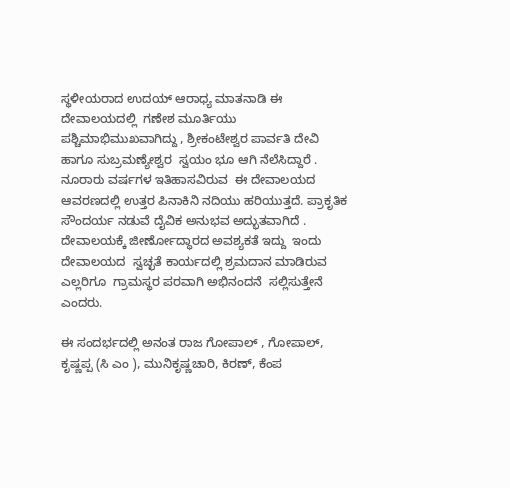ಸ್ಥಳೀಯರಾದ ಉದಯ್ ಆರಾಧ್ಯ ಮಾತನಾಡಿ ಈ ದೇವಾಲಯದಲ್ಲಿ  ಗಣೇಶ ಮೂರ್ತಿಯು ಪಶ್ಚಿಮಾಭಿಮುಖವಾಗಿದ್ದು , ಶ್ರೀಕಂಟೇಶ್ವರ ಪಾರ್ವತಿ ದೇವಿ ಹಾಗೂ ಸುಬ್ರಮಣ್ಯೇಶ್ವರ  ಸ್ವಯಂ ಭೂ ಆಗಿ ನೆಲೆಸಿದ್ದಾರೆ . ನೂರಾರು ವರ್ಷಗಳ ಇತಿಹಾಸವಿರುವ  ಈ ದೇವಾಲಯದ ಆವರಣದಲ್ಲಿ ಉತ್ತರ ಪಿನಾಕಿನಿ ನದಿಯು ಹರಿಯುತ್ತದೆ. ಪ್ರಾಕೃತಿಕ ಸೌಂದರ್ಯ ನಡುವೆ ದೈವಿಕ ಅನುಭವ ಅದ್ಭುತವಾಗಿದೆ . ದೇವಾಲಯಕ್ಕೆ ಜೀರ್ಣೋದ್ಧಾರದ ಅವಶ್ಯಕತೆ ಇದ್ದು  ಇಂದು ದೇವಾಲಯದ  ಸ್ವಚ್ಛತೆ ಕಾರ್ಯದಲ್ಲಿ ಶ್ರಮದಾನ ಮಾಡಿರುವ ಎಲ್ಲರಿಗೂ  ಗ್ರಾಮಸ್ಥರ ಪರವಾಗಿ ಅಭಿನಂದನೆ  ಸಲ್ಲಿಸುತ್ತೇನೆ ಎಂದರು.

ಈ ಸಂದರ್ಭದಲ್ಲಿ ಅನಂತ ರಾಜ ಗೋಪಾಲ್ , ಗೋಪಾಲ್, ಕೃಷ್ಣಪ್ಪ (ಸಿ ಎಂ ), ಮುನಿಕೃಷ್ಣಚಾರಿ, ಕಿರಣ್, ಕೆಂಪ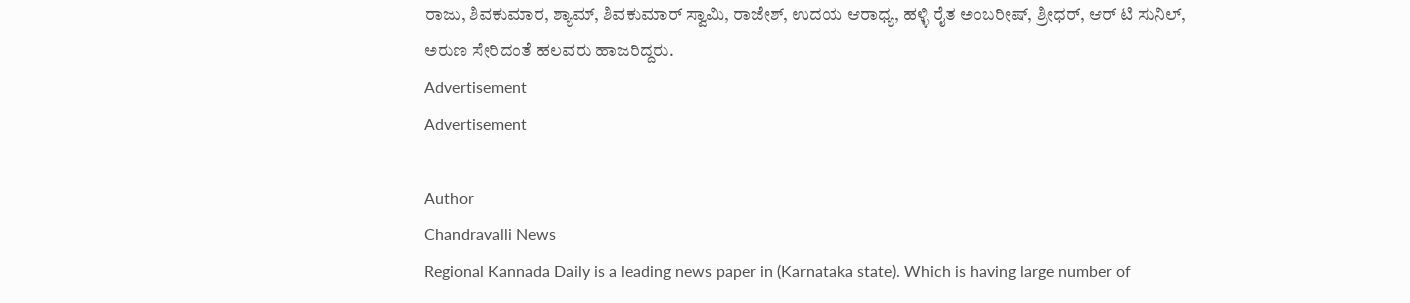ರಾಜು, ಶಿವಕುಮಾರ, ಶ್ಯಾಮ್, ಶಿವಕುಮಾರ್ ಸ್ವಾಮಿ, ರಾಜೇಶ್, ಉದಯ ಆರಾಧ್ಯ, ಹಳ್ಳಿ ರೈತ ಅಂಬರೀಷ್, ಶ್ರೀಧರ್, ಆರ್ ಟಿ ಸುನಿಲ್, ಅರುಣ ಸೇರಿದಂತೆ ಹಲವರು ಹಾಜರಿದ್ದರು.
Advertisement
Advertisement

Author
Chandravalli News
Regional Kannada Daily is a leading news paper in (Karnataka state). Which is having large number of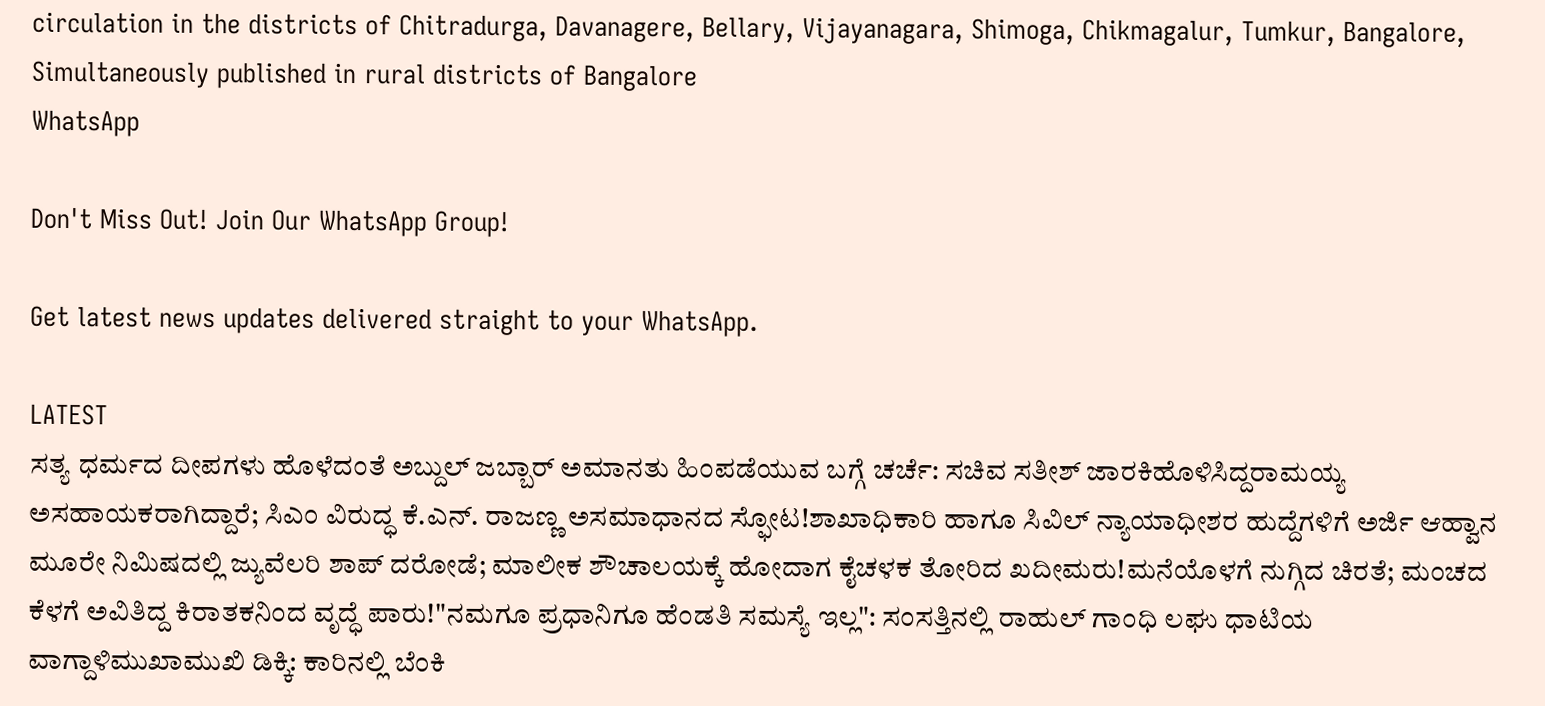circulation in the districts of Chitradurga, Davanagere, Bellary, Vijayanagara, Shimoga, Chikmagalur, Tumkur, Bangalore, Simultaneously published in rural districts of Bangalore
WhatsApp

Don't Miss Out! Join Our WhatsApp Group!

Get latest news updates delivered straight to your WhatsApp.

LATEST
ಸತ್ಯ ಧರ್ಮದ ದೀಪಗಳು ಹೊಳೆದಂತೆ ಅಬ್ದುಲ್ ಜಬ್ಬಾರ್ ಅಮಾನತು ಹಿಂಪಡೆಯುವ ಬಗ್ಗೆ ಚರ್ಚೆ: ಸಚಿವ ಸತೀಶ್ ಜಾರಕಿಹೊಳಿಸಿದ್ದರಾಮಯ್ಯ ಅಸಹಾಯಕರಾಗಿದ್ದಾರೆ; ಸಿಎಂ ವಿರುದ್ಧ ಕೆ.ಎನ್. ರಾಜಣ್ಣ ಅಸಮಾಧಾನದ ಸ್ಫೋಟ!ಶಾಖಾಧಿಕಾರಿ ಹಾಗೂ ಸಿವಿಲ್ ನ್ಯಾಯಾಧೀಶರ ಹುದ್ದೆಗಳಿಗೆ ಅರ್ಜಿ ಆಹ್ವಾನ ಮೂರೇ ನಿಮಿಷದಲ್ಲಿ ಜ್ಯುವೆಲರಿ ಶಾಪ್ ದರೋಡೆ; ಮಾಲೀಕ ಶೌಚಾಲಯಕ್ಕೆ ಹೋದಾಗ ಕೈಚಳಕ ತೋರಿದ ಖದೀಮರು!ಮನೆಯೊಳಗೆ ನುಗ್ಗಿದ ಚಿರತೆ; ಮಂಚದ ಕೆಳಗೆ ಅವಿತಿದ್ದ ಕಿರಾತಕನಿಂದ ವೃದ್ಧೆ ಪಾರು!"ನಮಗೂ ಪ್ರಧಾನಿಗೂ ಹೆಂಡತಿ ಸಮಸ್ಯೆ ಇಲ್ಲ": ಸಂಸತ್ತಿನಲ್ಲಿ ರಾಹುಲ್ ಗಾಂಧಿ ಲಘು ಧಾಟಿಯ ವಾಗ್ದಾಳಿಮುಖಾಮುಖಿ ಡಿಕ್ಕಿ: ಕಾರಿನಲ್ಲಿ ಬೆಂಕಿ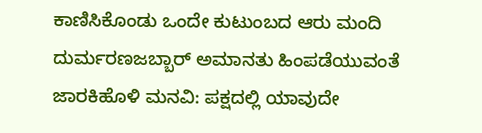ಕಾಣಿಸಿಕೊಂಡು ಒಂದೇ ಕುಟುಂಬದ ಆರು ಮಂದಿ ದುರ್ಮರಣಜಬ್ಬಾರ್ ಅಮಾನತು ಹಿಂಪಡೆಯುವಂತೆ ಜಾರಕಿಹೊಳಿ ಮನವಿ: ಪಕ್ಷದಲ್ಲಿ ಯಾವುದೇ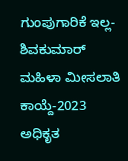ಗುಂಪುಗಾರಿಕೆ ಇಲ್ಲ-ಶಿವಕುಮಾರ್ ಮಹಿಳಾ ಮೀಸಲಾತಿ ಕಾಯ್ದೆ-2023 ಅಧಿಕೃತ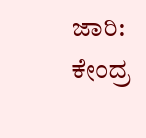ಜಾರಿ: ಕೇಂದ್ರ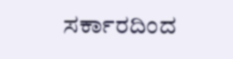ಸರ್ಕಾರದಿಂದ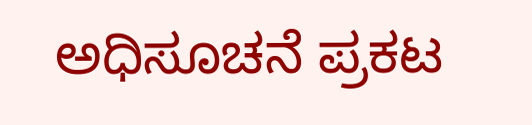ಅಧಿಸೂಚನೆ ಪ್ರಕಟ